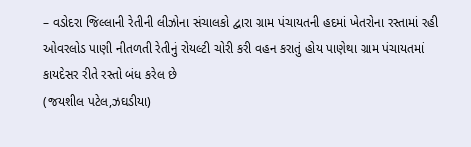– વડોદરા જિલ્લાની રેતીની લીઝોના સંચાલકો દ્વારા ગ્રામ પંચાયતની હદમાં ખેતરોના રસ્તામાં રહી ઓવરલોડ પાણી નીતળતી રેતીનું રોયલ્ટી ચોરી કરી વહન કરાતું હોય પાણેથા ગ્રામ પંચાયતમાં કાયદેસર રીતે રસ્તો બંધ કરેલ છે
(જયશીલ પટેલ,ઝઘડીયા)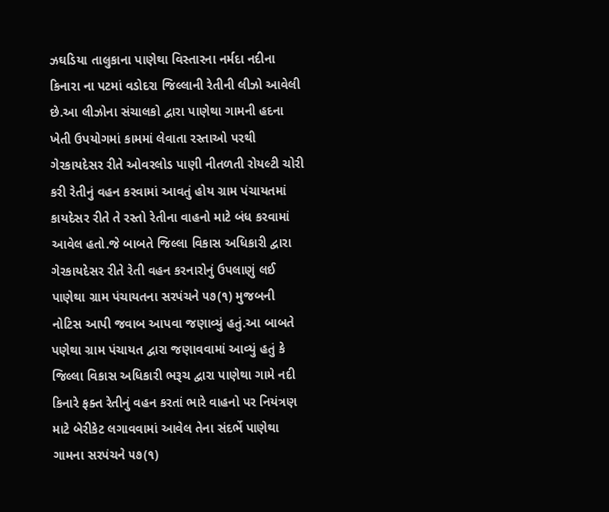ઝઘડિયા તાલુકાના પાણેથા વિસ્તારના નર્મદા નદીના કિનારા ના પટમાં વડોદરા જિલ્લાની રેતીની લીઝો આવેલી છે.આ લીઝોના સંચાલકો દ્વારા પાણેથા ગામની હદના ખેતી ઉપયોગમાં કામમાં લેવાતા રસ્તાઓ પરથી ગેરકાયદેસર રીતે ઓવરલોડ પાણી નીતળતી રોયલ્ટી ચોરી કરી રેતીનું વહન કરવામાં આવતું હોય ગ્રામ પંચાયતમાં કાયદેસર રીતે તે રસ્તો રેતીના વાહનો માટે બંધ કરવામાં આવેલ હતો.જે બાબતે જિલ્લા વિકાસ અધિકારી દ્વારા ગેરકાયદેસર રીતે રેતી વહન કરનારોનું ઉપલાણું લઈ પાણેથા ગ્રામ પંચાયતના સરપંચને ૫૭(૧) મુજબની નોટિસ આપી જવાબ આપવા જણાવ્યું હતું.આ બાબતે પણેથા ગ્રામ પંચાયત દ્વારા જણાવવામાં આવ્યું હતું કે જિલ્લા વિકાસ અધિકારી ભરૂચ દ્વારા પાણેથા ગામે નદી કિનારે ફક્ત રેતીનું વહન કરતાં ભારે વાહનો પર નિયંત્રણ માટે બેરીકેટ લગાવવામાં આવેલ તેના સંદર્ભે પાણેથા ગામના સરપંચને ૫૭(૧)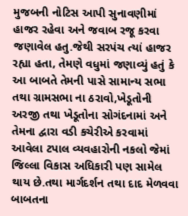મુજબની નોટિસ આપી સુનાવણીમાં હાજર રહેવા અને જવાબ રજૂ કરવા જણાવેલ હતુ.જેથી સરપંચ ત્યાં હાજર રહ્યા હતા, તેમણે વધુમાં જણાવ્યું હતું કે આ બાબતે તેમની પાસે સામાન્ય સભા તથા ગ્રામસભા ના ઠરાવો,ખેડૂતોની અરજી તથા ખેડૂતોના સોગંદનામાં અને તેમના દ્વારા વડી કચેરીએ કરવામાં આવેલા ટપાલ વ્યવહારોની નકલો જેમાં જિલ્લા વિકાસ અધિકારી પણ સામેલ થાય છે.તથા માર્ગદર્શન તથા દાદ મેળવવા બાબતના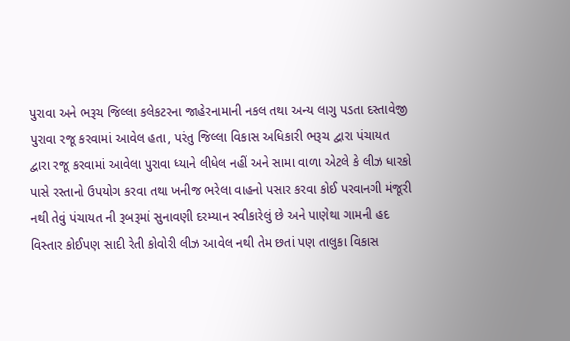પુરાવા અને ભરૂચ જિલ્લા કલેકટરના જાહેરનામાની નકલ તથા અન્ય લાગુ પડતા દસ્તાવેજી પુરાવા રજૂ કરવામાં આવેલ હતા, પરંતુ જિલ્લા વિકાસ અધિકારી ભરૂચ દ્વારા પંચાયત દ્વારા રજૂ કરવામાં આવેલા પુરાવા ધ્યાને લીધેલ નહીં અને સામા વાળા એટલે કે લીઝ ધારકો પાસે રસ્તાનો ઉપયોગ કરવા તથા ખનીજ ભરેલા વાહનો પસાર કરવા કોઈ પરવાનગી મંજૂરી નથી તેવું પંચાયત ની રૂબરૂમાં સુનાવણી દરમ્યાન સ્વીકારેલું છે અને પાણેથા ગામની હદ વિસ્તાર કોઈપણ સાદી રેતી કોવોરી લીઝ આવેલ નથી તેમ છતાં પણ તાલુકા વિકાસ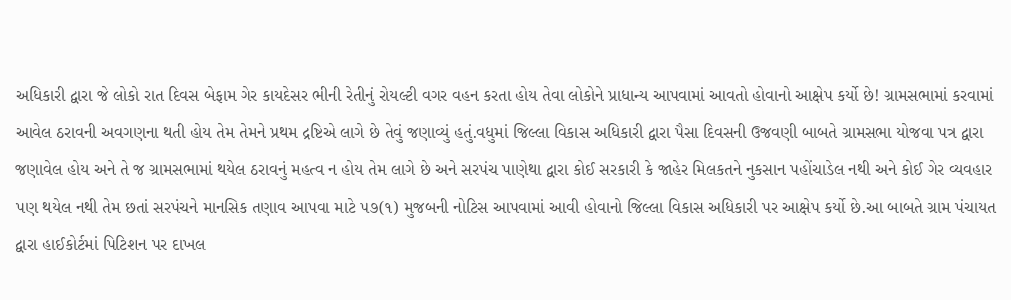અધિકારી દ્વારા જે લોકો રાત દિવસ બેફામ ગેર કાયદેસર ભીની રેતીનું રોયલ્ટી વગર વહન કરતા હોય તેવા લોકોને પ્રાધાન્ય આપવામાં આવતો હોવાનો આક્ષેપ કર્યો છે! ગ્રામસભામાં કરવામાં આવેલ ઠરાવની અવગણના થતી હોય તેમ તેમને પ્રથમ દ્રષ્ટિએ લાગે છે તેવું જણાવ્યું હતું.વધુમાં જિલ્લા વિકાસ અધિકારી દ્વારા પૈસા દિવસની ઉજવણી બાબતે ગ્રામસભા યોજવા પત્ર દ્વારા જણાવેલ હોય અને તે જ ગ્રામસભામાં થયેલ ઠરાવનું મહત્વ ન હોય તેમ લાગે છે અને સરપંચ પાણેથા દ્વારા કોઈ સરકારી કે જાહેર મિલકતને નુકસાન પહોંચાડેલ નથી અને કોઈ ગેર વ્યવહાર પણ થયેલ નથી તેમ છતાં સરપંચને માનસિક તણાવ આપવા માટે ૫૭(૧) મુજબની નોટિસ આપવામાં આવી હોવાનો જિલ્લા વિકાસ અધિકારી પર આક્ષેપ કર્યો છે.આ બાબતે ગ્રામ પંચાયત દ્વારા હાઈકોર્ટમાં પિટિશન પર દાખલ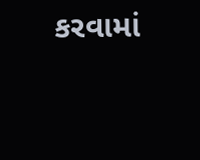કરવામાં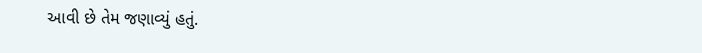આવી છે તેમ જણાવ્યું હતું.